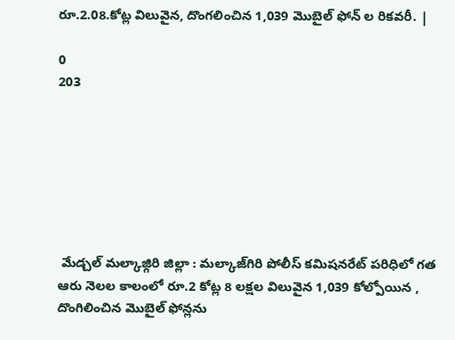రూ.2.08.కోట్ల విలువైన, దొంగలించిన 1,039 మొబైల్ ఫోన్ ల రికవరీ. |

0
203







 మేడ్చల్ మల్కాజ్గిరి జిల్లా : మల్కాజ్‌గిరి పోలీస్ కమిషనరేట్ పరిధిలో గత ఆరు నెలల కాలంలో రూ.2 కోట్ల 8 లక్షల విలువైన 1,039 కోల్పోయిన , దొంగిలించిన మొబైల్ ఫోన్లను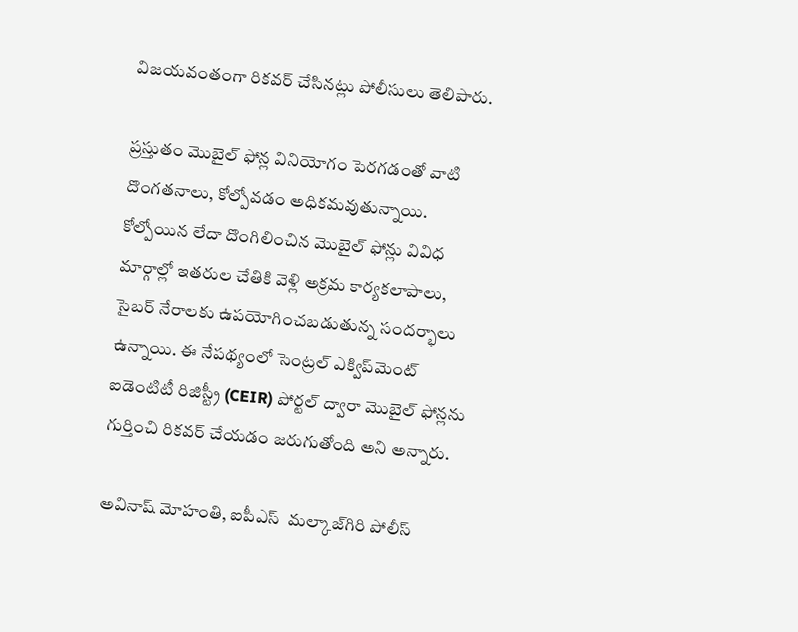విజయవంతంగా రికవర్ చేసినట్లు పోలీసులు తెలిపారు.

ప్రస్తుతం మొబైల్ ఫోన్ల వినియోగం పెరగడంతో వాటి దొంగతనాలు, కోల్పోవడం అధికమవుతున్నాయి. కోల్పోయిన లేదా దొంగిలించిన మొబైల్ ఫోన్లు వివిధ మార్గాల్లో ఇతరుల చేతికి వెళ్లి అక్రమ కార్యకలాపాలు, సైబర్ నేరాలకు ఉపయోగించబడుతున్న సందర్భాలు ఉన్నాయి. ఈ నేపథ్యంలో సెంట్రల్ ఎక్విప్‌మెంట్ ఐడెంటిటీ రిజిస్ట్రీ (CEIR) పోర్టల్ ద్వారా మొబైల్ ఫోన్లను గుర్తించి రికవర్ చేయడం జరుగుతోంది అని అన్నారు.

అవినాష్ మోహంతి, ఐపీఎస్  మల్కాజ్‌గిరి పోలీస్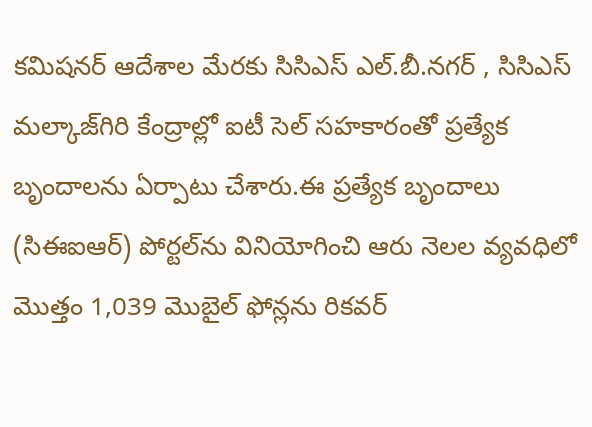కమిషనర్ ఆదేశాల మేరకు సిసిఎస్ ఎల్.బీ.నగర్ , సిసిఎస్ మల్కాజ్‌గిరి కేంద్రాల్లో ఐటీ సెల్ సహకారంతో ప్రత్యేక బృందాలను ఏర్పాటు చేశారు.ఈ ప్రత్యేక బృందాలు (సిఈఐఆర్) పోర్టల్‌ను వినియోగించి ఆరు నెలల వ్యవధిలో మొత్తం 1,039 మొబైల్ ఫోన్లను రికవర్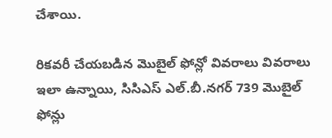చేశాయి.

రికవరీ చేయబడిన మొబైల్ ఫోన్లో వివరాలు వివరాలు ఇలా ఉన్నాయి, సిసిఎస్ ఎల్.బీ.నగర్ 739 మొబైల్ ఫోన్లు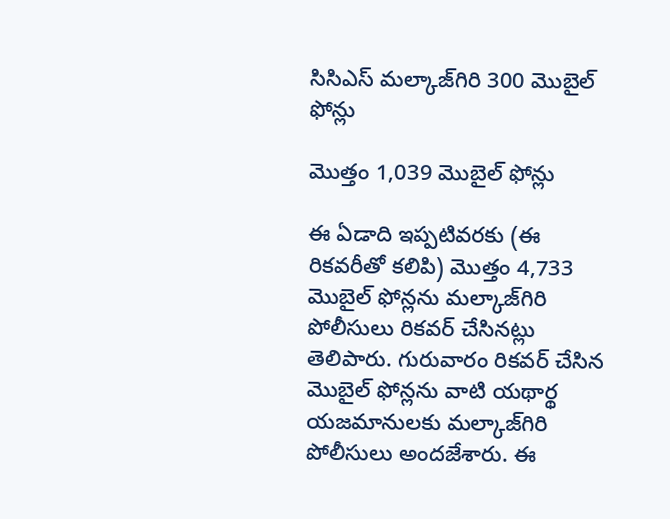సిసిఎస్ మల్కాజ్‌గిరి 300 మొబైల్ ఫోన్లు

మొత్తం 1,039 మొబైల్ ఫోన్లు

ఈ ఏడాది ఇప్పటివరకు (ఈ రికవరీతో కలిపి) మొత్తం 4,733 మొబైల్ ఫోన్లను మల్కాజ్‌గిరి పోలీసులు రికవర్ చేసినట్లు తెలిపారు. గురువారం రికవర్ చేసిన మొబైల్ ఫోన్లను వాటి యథార్థ యజమానులకు మల్కాజ్‌గిరి పోలీసులు అందజేశారు. ఈ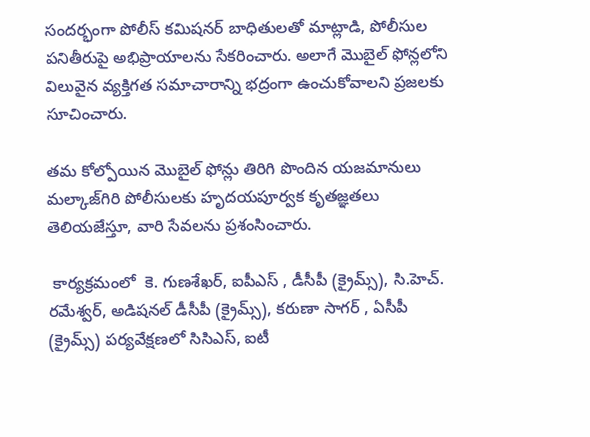సందర్భంగా పోలీస్ కమిషనర్ బాధితులతో మాట్లాడి, పోలీసుల పనితీరుపై అభిప్రాయాలను సేకరించారు. అలాగే మొబైల్ ఫోన్లలోని విలువైన వ్యక్తిగత సమాచారాన్ని భద్రంగా ఉంచుకోవాలని ప్రజలకు సూచించారు.

తమ కోల్పోయిన మొబైల్ ఫోన్లు తిరిగి పొందిన యజమానులు మల్కాజ్‌గిరి పోలీసులకు హృదయపూర్వక కృతజ్ఞతలు తెలియజేస్తూ, వారి సేవలను ప్రశంసించారు.

 కార్యక్రమంలో  కె. గుణశేఖర్, ఐపీఎస్ , డీసీపీ (క్రైమ్స్), సి.హెచ్. రమేశ్వర్, అడిషనల్ డీసీపీ (క్రైమ్స్), కరుణా సాగర్ , ఏసీపీ (క్రైమ్స్) పర్యవేక్షణలో సిసిఎస్, ఐటీ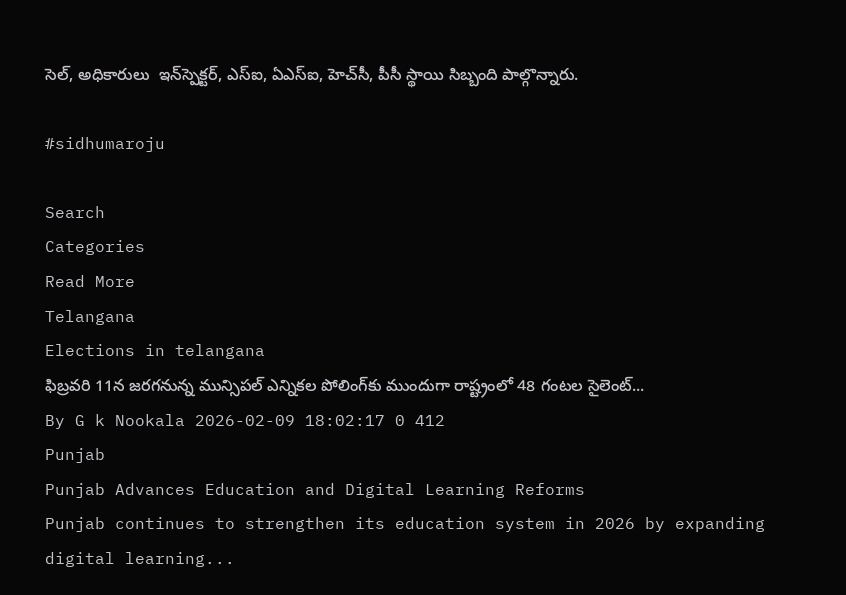సెల్, అధికారులు  ఇన్‌స్పెక్టర్, ఎస్‌ఐ, ఏఎస్‌ఐ, హెచ్‌సీ, పీసీ స్థాయి సిబ్బంది పాల్గొన్నారు.

#sidhumaroju

Search
Categories
Read More
Telangana
Elections in telangana
ఫిబ్రవరి 11న జరగనున్న మున్సిపల్ ఎన్నికల పోలింగ్‌కు ముందుగా రాష్ట్రంలో 48 గంటల సైలెంట్...
By G k Nookala 2026-02-09 18:02:17 0 412
Punjab
Punjab Advances Education and Digital Learning Reforms
Punjab continues to strengthen its education system in 2026 by expanding digital learning...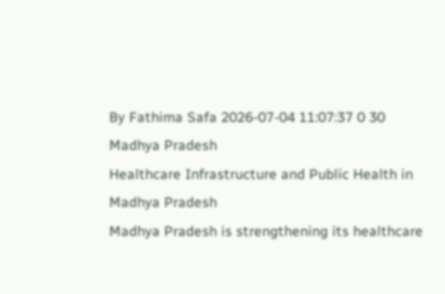By Fathima Safa 2026-07-04 11:07:37 0 30
Madhya Pradesh
Healthcare Infrastructure and Public Health in Madhya Pradesh
Madhya Pradesh is strengthening its healthcare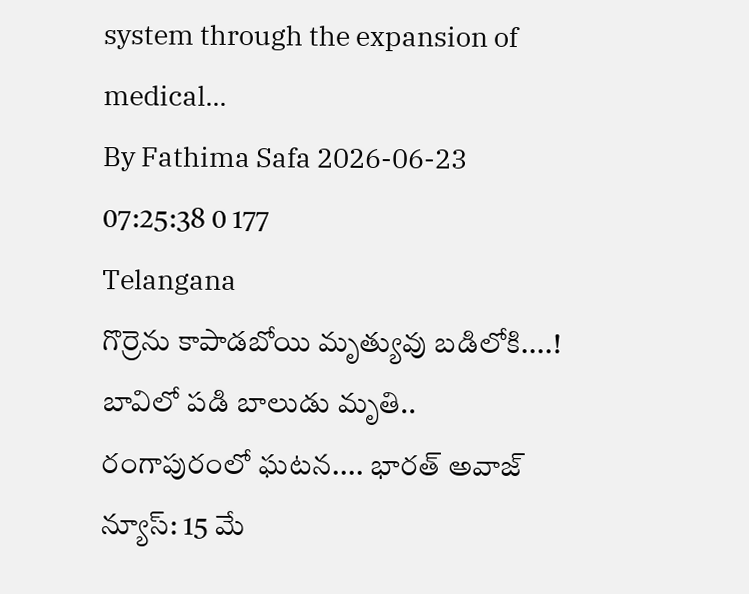system through the expansion of medical...
By Fathima Safa 2026-06-23 07:25:38 0 177
Telangana
గొర్రెను కాపాడబోయి మృత్యువు బడిలోకి....!
బావిలో పడి బాలుడు మృతి.. రంగాపురంలో ఘటన.... భారత్ అవాజ్ న్యూస్: 15 మే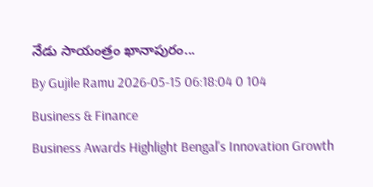నేడు సాయంత్రం ఖానాపురం...
By Gujile Ramu 2026-05-15 06:18:04 0 104
Business & Finance
Business Awards Highlight Bengal's Innovation Growth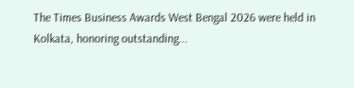The Times Business Awards West Bengal 2026 were held in Kolkata, honoring outstanding...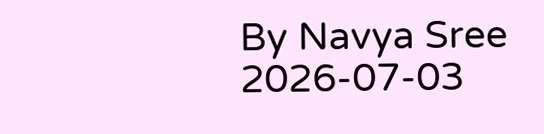By Navya Sree 2026-07-03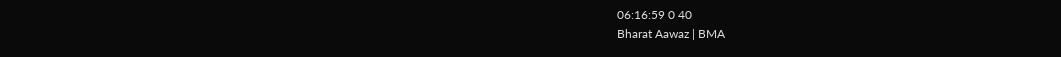06:16:59 0 40
Bharat Aawaz | BMA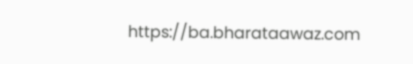https://ba.bharataawaz.com